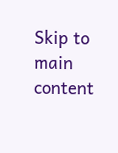Skip to main content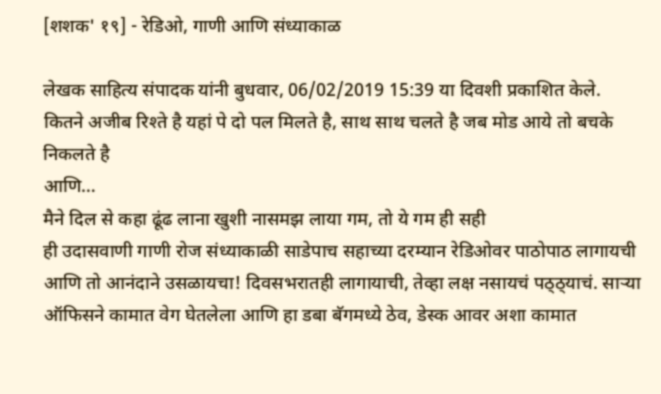[शशक' १९] - रेडिओ, गाणी आणि संध्याकाळ

लेखक साहित्य संपादक यांनी बुधवार, 06/02/2019 15:39 या दिवशी प्रकाशित केले.
कितने अजीब रिश्ते है यहां पे दो पल मिलते है, साथ साथ चलते है जब मोड आये तो बचके निकलते है
आणि…
मैने दिल से कहा ढूंढ लाना खुशी नासमझ लाया गम, तो ये गम ही सही
ही उदासवाणी गाणी रोज संध्याकाळी साडेपाच सहाच्या दरम्यान रेडिओवर पाठोपाठ लागायची आणि तो आनंदाने उसळायचा! दिवसभरातही लागायाची, तेव्हा लक्ष नसायचं पठ्ठ्याचं. साऱ्या ऑफिसने कामात वेग घेतलेला आणि हा डबा बॅगमध्ये ठेव, डेस्क आवर अशा कामात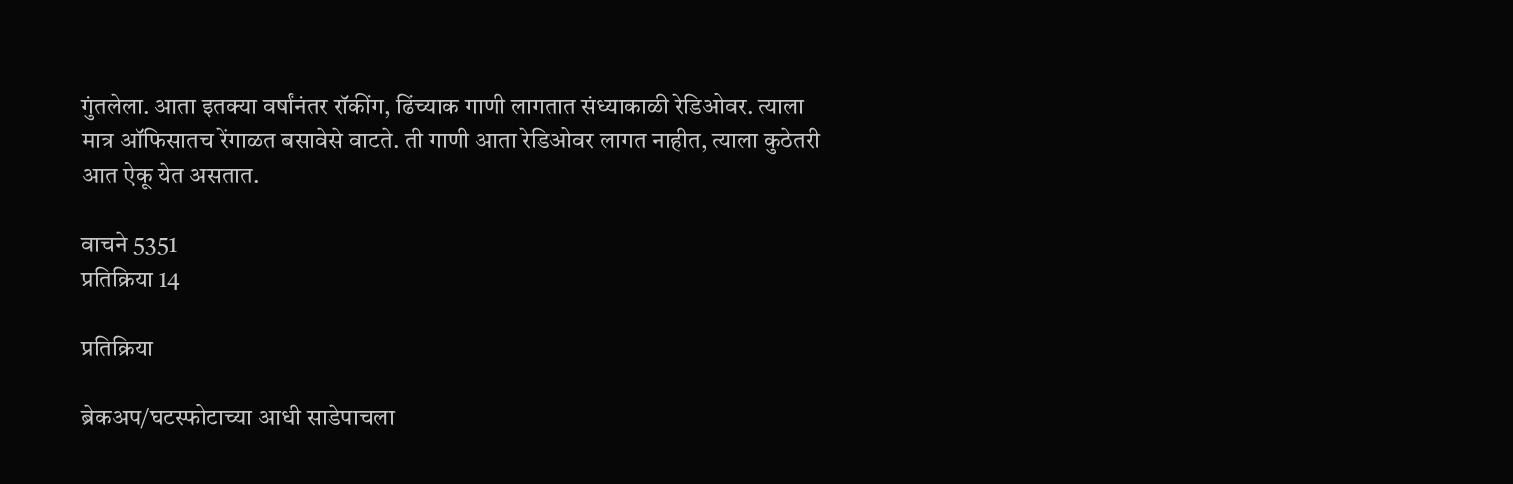गुंतलेला. आता इतक्या वर्षांनंतर रॉकींग, ढिंच्याक गाणी लागतात संध्याकाळी रेडिओवर. त्याला मात्र ऑफिसातच रेंगाळत बसावेसे वाटते. ती गाणी आता रेडिओवर लागत नाहीत, त्याला कुठेतरी आत ऐकू येत असतात.

वाचने 5351
प्रतिक्रिया 14

प्रतिक्रिया

ब्रेकअप/घटस्फोटाच्या आधी साडेपाचला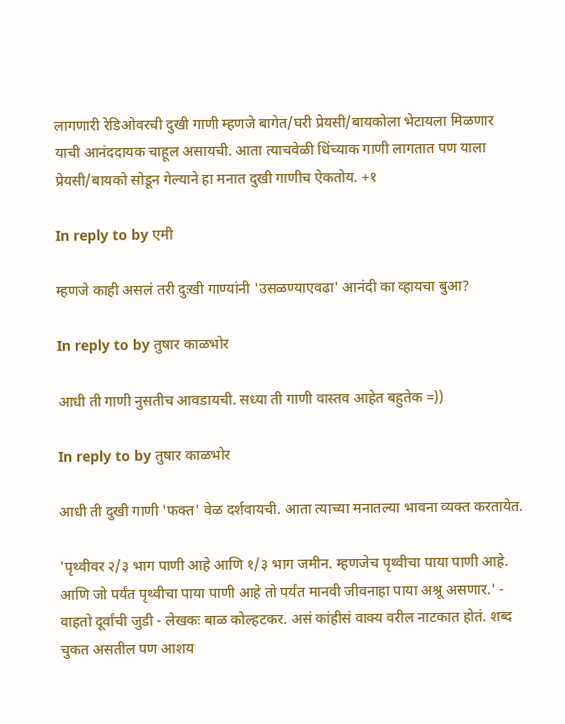लागणारी रेडिओवरची दुखी गाणी म्हणजे बागेत/घरी प्रेयसी/बायकोला भेटायला मिळणार याची आनंददायक चाहूल असायची. आता त्याचवेळी धिंच्याक गाणी लागतात पण याला प्रेयसी/बायको सोडून गेल्याने हा मनात दुखी गाणीच ऐकतोय. +१

In reply to by एमी

म्हणजे काही असलं तरी दुःखी गाण्यांनी 'उसळण्याएवढा' आनंदी का व्हायचा बुआ?

In reply to by तुषार काळभोर

आधी ती गाणी नुसतीच आवडायची. सध्या ती गाणी वास्तव आहेत बहुतेक =))

In reply to by तुषार काळभोर

आधी ती दुखी गाणी 'फक्त' वेळ दर्शवायची. आता त्याच्या मनातल्या भावना व्यक्त करतायेत.

'पृथ्वीवर २/३ भाग पाणी आहे आणि १/३ भाग जमीन. म्हणजेच पृथ्वीचा पाया पाणी आहे. आणि जो पर्यंत पृथ्वीचा पाया पाणी आहे तो पर्यंत मानवी जीवनाहा पाया अश्रू असणार.' - वाहतो दूर्वांची जुडी - लेखकः बाळ कोल्हटकर. असं कांहीसं वाक्य वरील नाटकात होतं. शब्द चुकत असतील पण आशय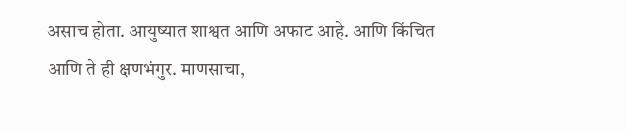असाच होता. आयुष्यात शाश्वत आणि अफाट आहे. आणि किंचित आणि ते ही क्षणभंगुर. माणसाचा,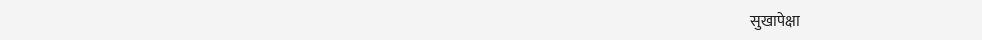सुखापेक्षा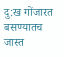दु:ख गोंजारत बसण्यातच जास्त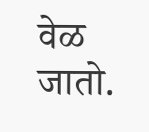वेळ जातो.